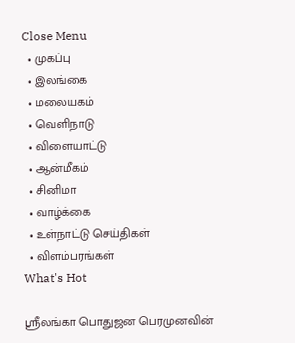Close Menu
  • முகப்பு
  • இலங்கை
  • மலையகம்
  • வெளிநாடு
  • விளையாட்டு
  • ஆன்மீகம்
  • சினிமா
  • வாழ்க்கை
  • உள்நாட்டு செய்திகள்
  • விளம்பரங்கள்
What's Hot

ஸ்ரீலங்கா பொதுஜன பெரமுனவின்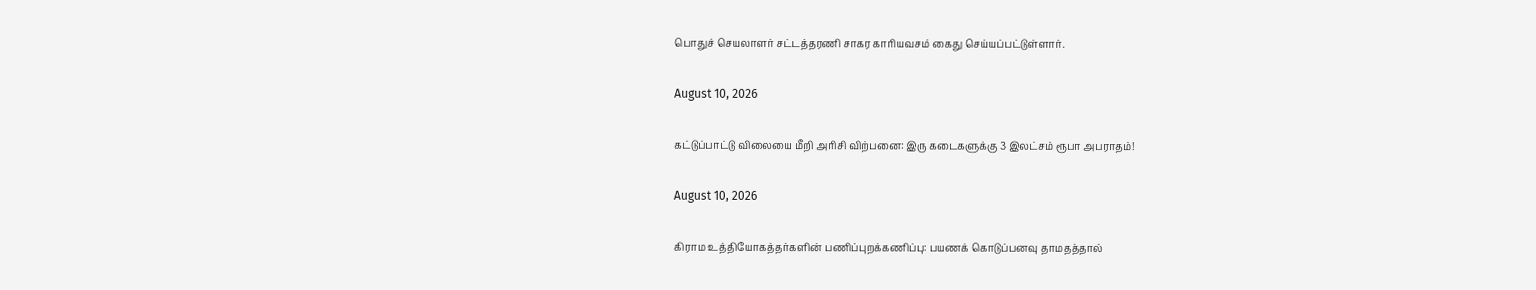பொதுச் செயலாளர் சட்டத்தரணி சாகர காரியவசம் கைது செய்யப்பட்டுள்ளார்.

August 10, 2026

கட்டுப்பாட்டு விலையை மீறி அரிசி விற்பனை: இரு கடைகளுக்கு 3 இலட்சம் ரூபா அபராதம்!

August 10, 2026

கிராம உத்தியோகத்தர்களின் பணிப்புறக்கணிப்பு: பயணக் கொடுப்பனவு தாமதத்தால்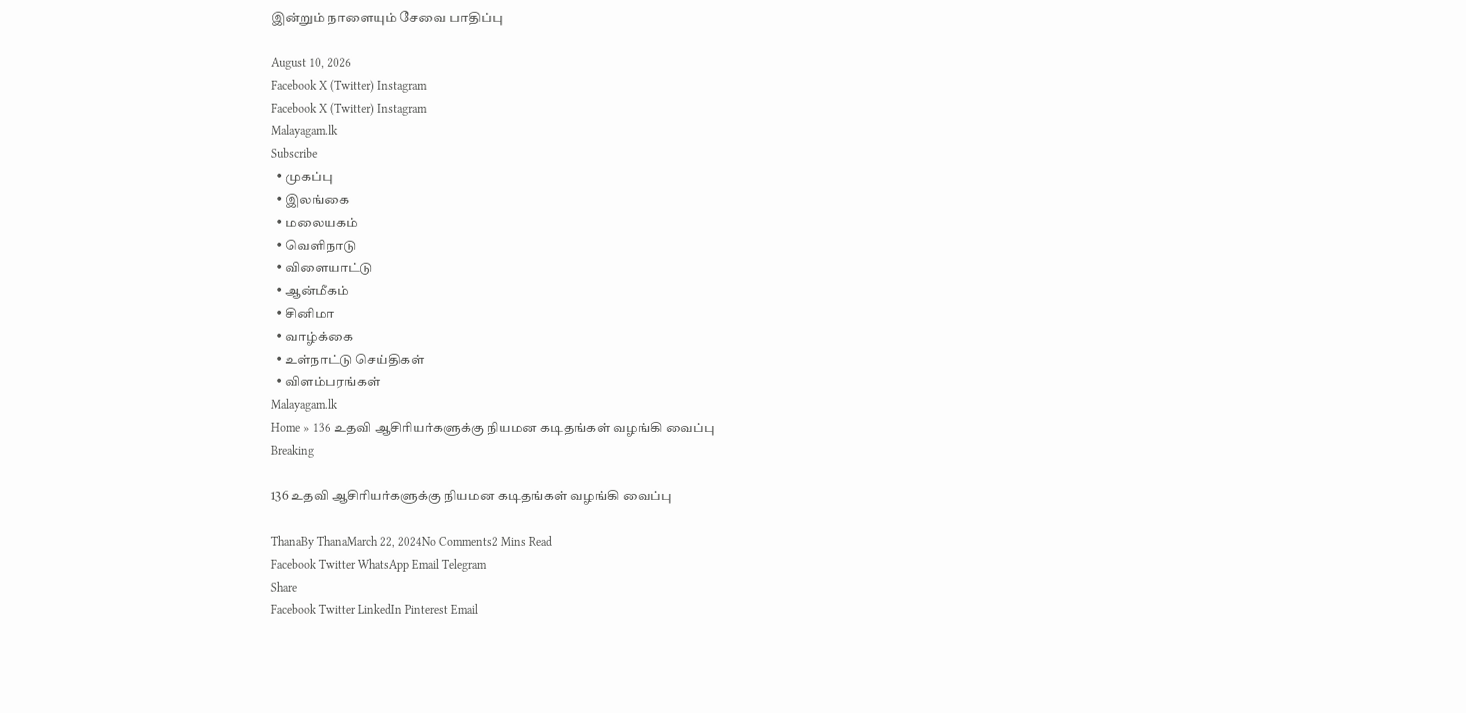இன்றும் நாளையும் சேவை பாதிப்பு

August 10, 2026
Facebook X (Twitter) Instagram
Facebook X (Twitter) Instagram
Malayagam.lk
Subscribe
  • முகப்பு
  • இலங்கை
  • மலையகம்
  • வெளிநாடு
  • விளையாட்டு
  • ஆன்மீகம்
  • சினிமா
  • வாழ்க்கை
  • உள்நாட்டு செய்திகள்
  • விளம்பரங்கள்
Malayagam.lk
Home » 136 உதவி ஆசிரியர்களுக்கு நியமன கடிதங்கள் வழங்கி வைப்பு
Breaking

136 உதவி ஆசிரியர்களுக்கு நியமன கடிதங்கள் வழங்கி வைப்பு

ThanaBy ThanaMarch 22, 2024No Comments2 Mins Read
Facebook Twitter WhatsApp Email Telegram
Share
Facebook Twitter LinkedIn Pinterest Email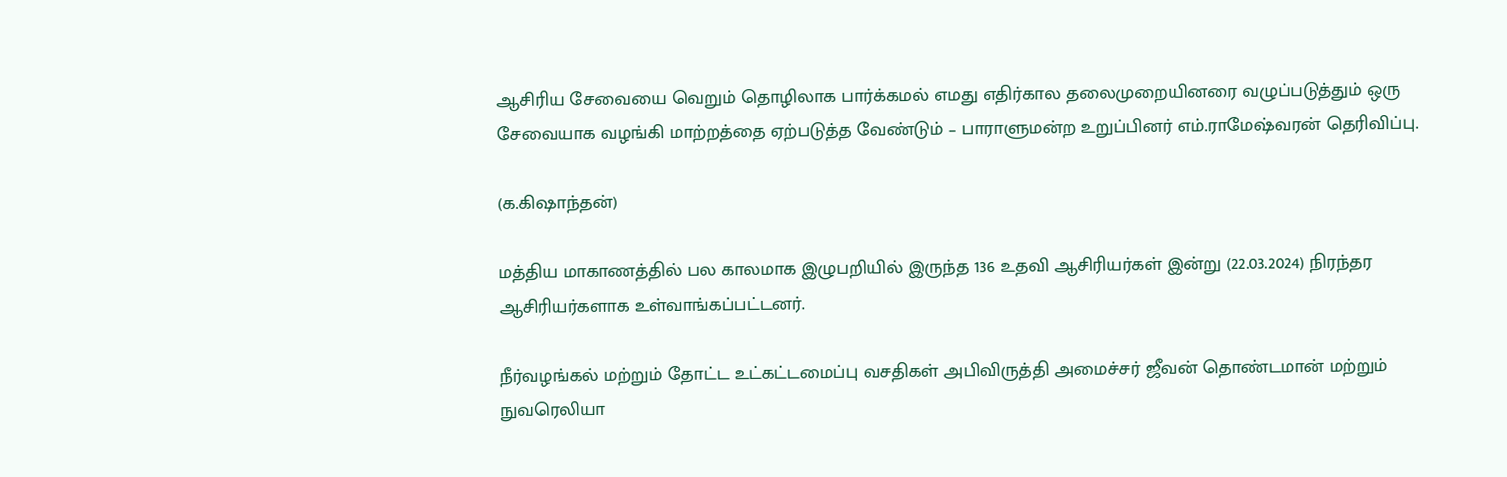ஆசிரிய சேவையை வெறும் தொழிலாக பார்க்கமல் எமது எதிர்கால தலைமுறையினரை வழுப்படுத்தும் ஒரு சேவையாக வழங்கி மாற்றத்தை ஏற்படுத்த வேண்டும் – பாராளுமன்ற உறுப்பினர் எம்.ராமேஷ்வரன் தெரிவிப்பு.

(க.கிஷாந்தன்)

மத்திய மாகாணத்தில் பல காலமாக இழுபறியில் இருந்த 136 உதவி ஆசிரியர்கள் இன்று (22.03.2024) நிரந்தர ஆசிரியர்களாக உள்வாங்கப்பட்டனர்.

நீர்வழங்கல் மற்றும் தோட்ட உட்கட்டமைப்பு வசதிகள் அபிவிருத்தி அமைச்சர் ஜீவன் தொண்டமான் மற்றும் நுவரெலியா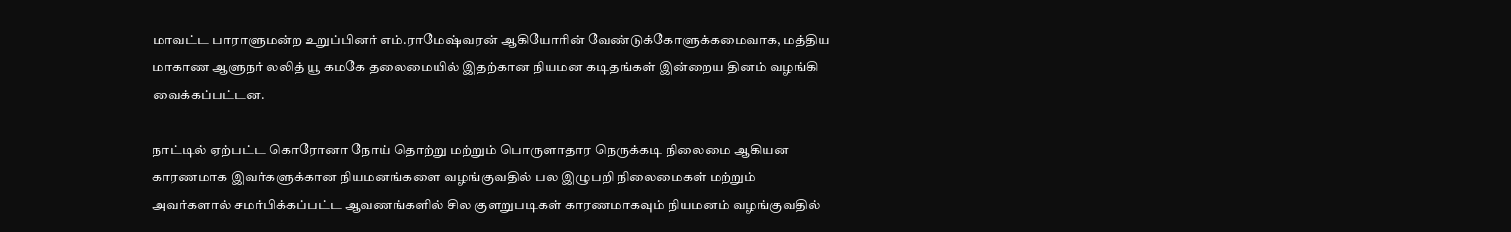மாவட்ட பாராளுமன்ற உறுப்பினர் எம்.ராமேஷ்வரன் ஆகியோரின் வேண்டுக்கோளுக்கமைவாக, மத்திய மாகாண ஆளுநர் லலித் யூ கமகே தலைமையில் இதற்கான நியமன கடிதங்கள் இன்றைய தினம் வழங்கி வைக்கப்பட்டன.

நாட்டில் ஏற்பட்ட கொரோனா நோய் தொற்று மற்றும் பொருளாதார நெருக்கடி நிலைமை ஆகியன காரணமாக இவர்களுக்கான நியமனங்களை வழங்குவதில் பல இழுபறி நிலைமைகள் மற்றும் அவர்களால் சமர்பிக்கப்பட்ட ஆவணங்களில் சில குளறுபடிகள் காரணமாகவும் நியமனம் வழங்குவதில்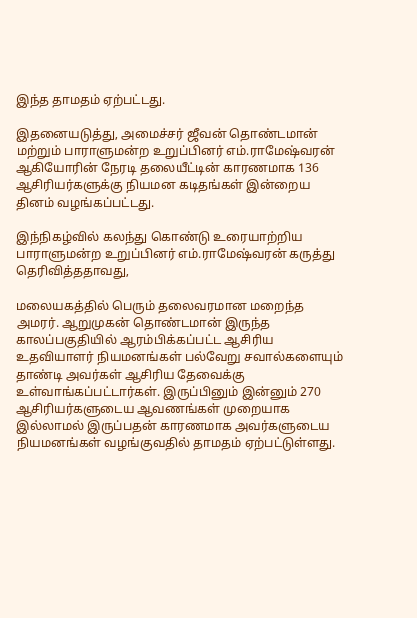இந்த தாமதம் ஏற்பட்டது.

இதனையடுத்து, அமைச்சர் ஜீவன் தொண்டமான் மற்றும் பாராளுமன்ற உறுப்பினர் எம்.ராமேஷ்வரன் ஆகியோரின் நேரடி தலையீட்டின் காரணமாக 136 ஆசிரியர்களுக்கு நியமன கடிதங்கள் இன்றைய தினம் வழங்கப்பட்டது.

இந்நிகழ்வில் கலந்து கொண்டு உரையாற்றிய பாராளுமன்ற உறுப்பினர் எம்.ராமேஷ்வரன் கருத்து தெரிவித்ததாவது,

மலையகத்தில் பெரும் தலைவரமான மறைந்த அமரர். ஆறுமுகன் தொண்டமான் இருந்த காலப்பகுதியில் ஆரம்பிக்கப்பட்ட ஆசிரிய உதவியாளர் நியமனங்கள் பல்வேறு சவால்களையும் தாண்டி அவர்கள் ஆசிரிய தேவைக்கு உள்வாங்கப்பட்டார்கள். இருப்பினும் இன்னும் 270 ஆசிரியர்களுடைய ஆவணங்கள் முறையாக இல்லாமல் இருப்பதன் காரணமாக அவர்களுடைய நியமனங்கள் வழங்குவதில் தாமதம் ஏற்பட்டுள்ளது.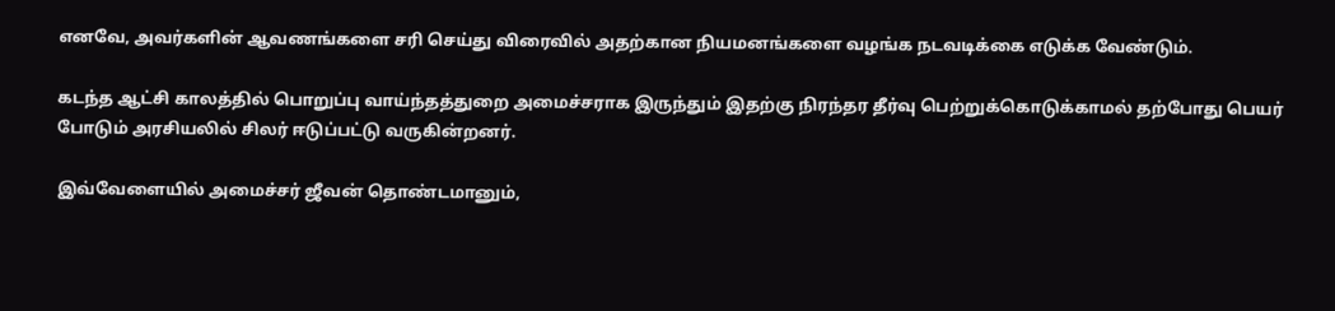எனவே, அவர்களின் ஆவணங்களை சரி செய்து விரைவில் அதற்கான நியமனங்களை வழங்க நடவடிக்கை எடுக்க வேண்டும்.

கடந்த ஆட்சி காலத்தில் பொறுப்பு வாய்ந்தத்துறை அமைச்சராக இருந்தும் இதற்கு நிரந்தர தீர்வு பெற்றுக்கொடுக்காமல் தற்போது பெயர் போடும் அரசியலில் சிலர் ஈடுப்பட்டு வருகின்றனர்.

இவ்வேளையில் அமைச்சர் ஜீவன் தொண்டமானும்,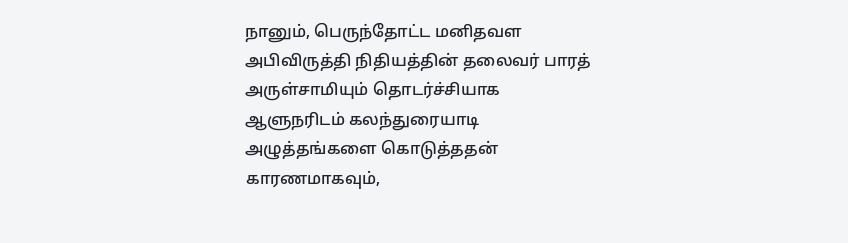நானும், பெருந்தோட்ட மனிதவள அபிவிருத்தி நிதியத்தின் தலைவர் பாரத் அருள்சாமியும் தொடர்ச்சியாக ஆளுநரிடம் கலந்துரையாடி அழுத்தங்களை கொடுத்ததன் காரணமாகவும்,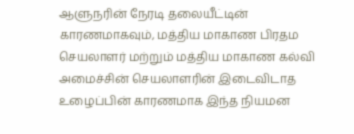ஆளுநரின் நேரடி தலையீட்டின் காரணமாகவும், மத்திய மாகாண பிரதம செயலாளர் மற்றும் மத்திய மாகாண கல்வி அமைச்சின் செயலாளரின் இடைவிடாத உழைப்பின் காரணமாக இந்த நியமன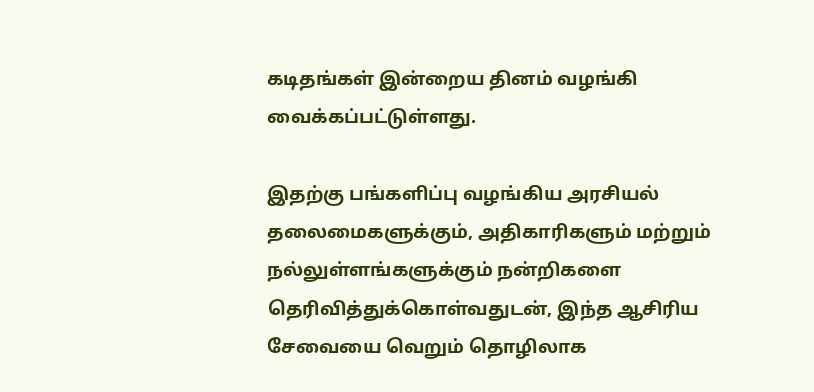கடிதங்கள் இன்றைய தினம் வழங்கி வைக்கப்பட்டுள்ளது.

இதற்கு பங்களிப்பு வழங்கிய அரசியல் தலைமைகளுக்கும், அதிகாரிகளும் மற்றும் நல்லுள்ளங்களுக்கும் நன்றிகளை தெரிவித்துக்கொள்வதுடன், இந்த ஆசிரிய சேவையை வெறும் தொழிலாக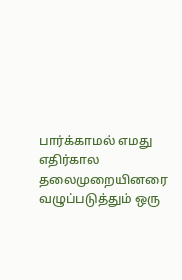பார்க்காமல் எமது எதிர்கால தலைமுறையினரை வழுப்படுத்தும் ஒரு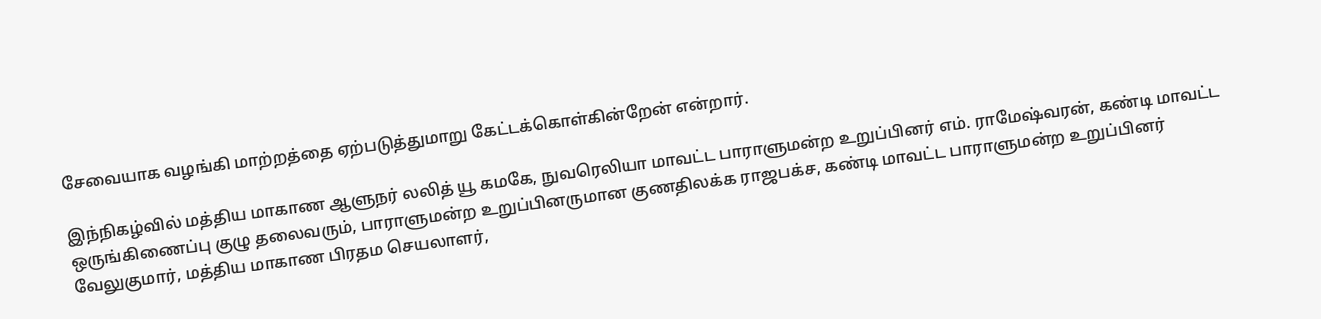சேவையாக வழங்கி மாற்றத்தை ஏற்படுத்துமாறு கேட்டக்கொள்கின்றேன் என்றார்.

இந்நிகழ்வில் மத்திய மாகாண ஆளுநர் லலித் யூ கமகே, நுவரெலியா மாவட்ட பாராளுமன்ற உறுப்பினர் எம். ராமேஷ்வரன், கண்டி மாவட்ட ஒருங்கிணைப்பு குழு தலைவரும், பாராளுமன்ற உறுப்பினருமான குணதிலக்க ராஜபக்ச, கண்டி மாவட்ட பாராளுமன்ற உறுப்பினர் வேலுகுமார், மத்திய மாகாண பிரதம செயலாளர்,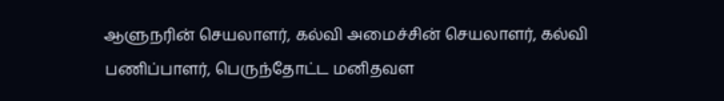ஆளுநரின் செயலாளர், கல்வி அமைச்சின் செயலாளர், கல்வி பணிப்பாளர், பெருந்தோட்ட மனிதவள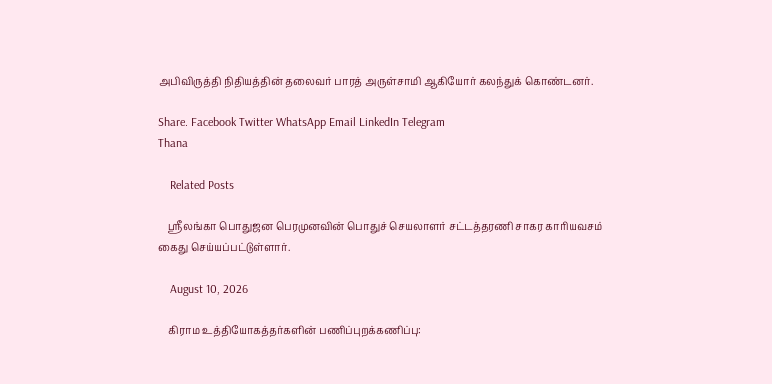அபிவிருத்தி நிதியத்தின் தலைவர் பாரத் அருள்சாமி ஆகியோர் கலந்துக் கொண்டனர்.

Share. Facebook Twitter WhatsApp Email LinkedIn Telegram
Thana

    Related Posts

    ஸ்ரீலங்கா பொதுஜன பெரமுனவின் பொதுச் செயலாளர் சட்டத்தரணி சாகர காரியவசம் கைது செய்யப்பட்டுள்ளார்.

    August 10, 2026

    கிராம உத்தியோகத்தர்களின் பணிப்புறக்கணிப்பு: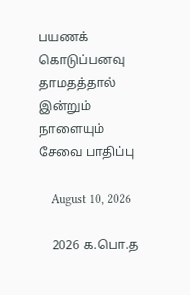பயணக் கொடுப்பனவு தாமதத்தால் இன்றும் நாளையும் சேவை பாதிப்பு

    August 10, 2026

    2026 க.பொ.த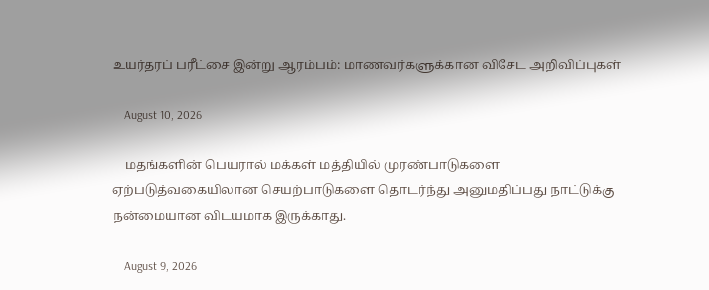உயர்தரப் பரீட்சை இன்று ஆரம்பம்: மாணவர்களுக்கான விசேட அறிவிப்புகள்

    August 10, 2026

    மதங்களின் பெயரால் மக்கள் மத்தியில் முரண்பாடுகளை ஏற்படுத்வகையிலான செயற்பாடுகளை தொடர்ந்து அனுமதிப்பது நாட்டுக்கு நன்மையான விடயமாக இருக்காது.

    August 9, 2026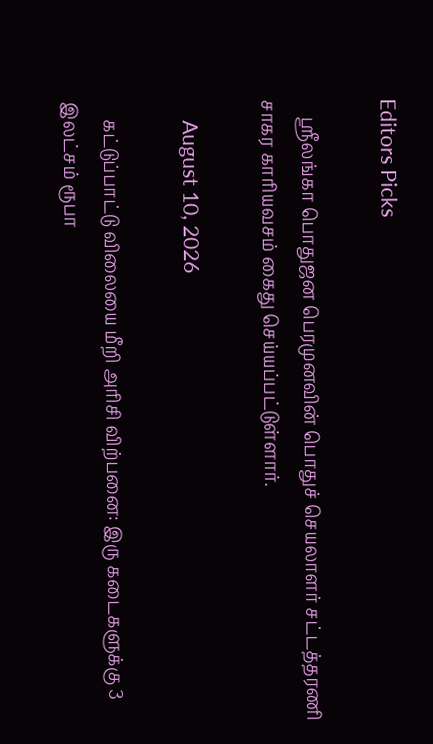Editors Picks

    ஸ்ரீலங்கா பொதுஜன பெரமுனவின் பொதுச் செயலாளர் சட்டத்தரணி சாகர காரியவசம் கைது செய்யப்பட்டுள்ளார்.

    August 10, 2026

    கட்டுப்பாட்டு விலையை மீறி அரிசி விற்பனை: இரு கடைகளுக்கு 3 இலட்சம் ரூபா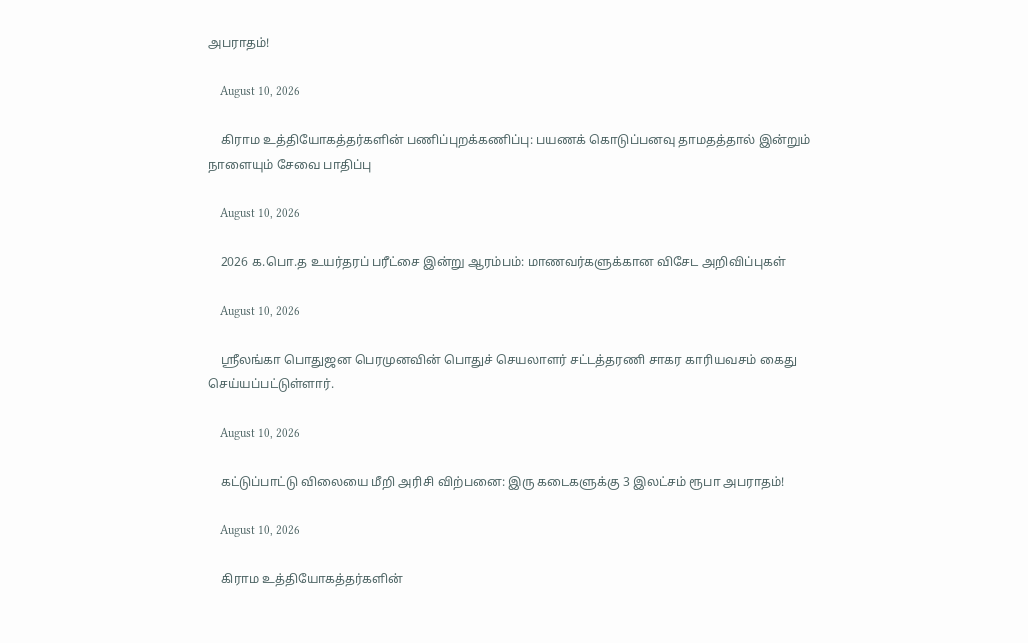அபராதம்!

    August 10, 2026

    கிராம உத்தியோகத்தர்களின் பணிப்புறக்கணிப்பு: பயணக் கொடுப்பனவு தாமதத்தால் இன்றும் நாளையும் சேவை பாதிப்பு

    August 10, 2026

    2026 க.பொ.த உயர்தரப் பரீட்சை இன்று ஆரம்பம்: மாணவர்களுக்கான விசேட அறிவிப்புகள்

    August 10, 2026

    ஸ்ரீலங்கா பொதுஜன பெரமுனவின் பொதுச் செயலாளர் சட்டத்தரணி சாகர காரியவசம் கைது செய்யப்பட்டுள்ளார்.

    August 10, 2026

    கட்டுப்பாட்டு விலையை மீறி அரிசி விற்பனை: இரு கடைகளுக்கு 3 இலட்சம் ரூபா அபராதம்!

    August 10, 2026

    கிராம உத்தியோகத்தர்களின்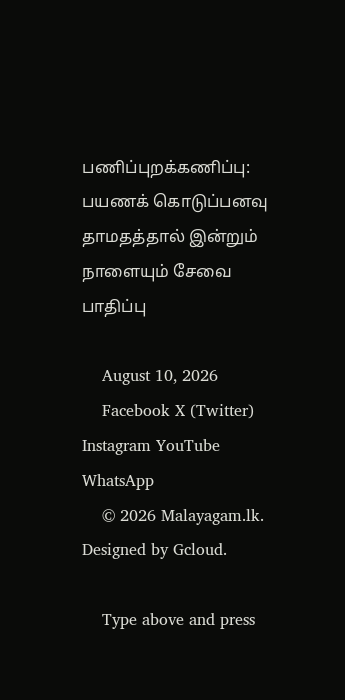பணிப்புறக்கணிப்பு: பயணக் கொடுப்பனவு தாமதத்தால் இன்றும் நாளையும் சேவை பாதிப்பு

    August 10, 2026
    Facebook X (Twitter) Instagram YouTube WhatsApp
    © 2026 Malayagam.lk. Designed by Gcloud.

    Type above and press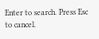Enter to search. Press Esc to cancel.